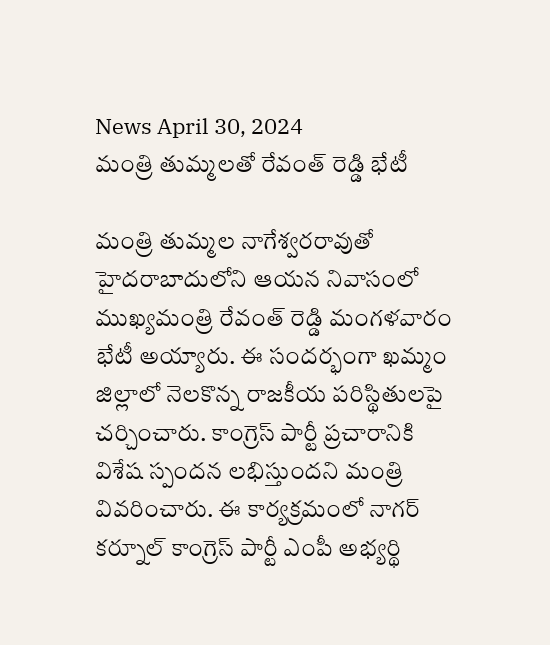News April 30, 2024
మంత్రి తుమ్మలతో రేవంత్ రెడ్డి భేటీ

మంత్రి తుమ్మల నాగేశ్వరరావుతో హైదరాబాదులోని ఆయన నివాసంలో ముఖ్యమంత్రి రేవంత్ రెడ్డి మంగళవారం భేటీ అయ్యారు. ఈ సందర్భంగా ఖమ్మం జిల్లాలో నెలకొన్న రాజకీయ పరిస్థితులపై చర్చించారు. కాంగ్రెస్ పార్టీ ప్రచారానికి విశేష స్పందన లభిస్తుందని మంత్రి వివరించారు. ఈ కార్యక్రమంలో నాగర్ కర్నూల్ కాంగ్రెస్ పార్టీ ఎంపీ అభ్యర్థి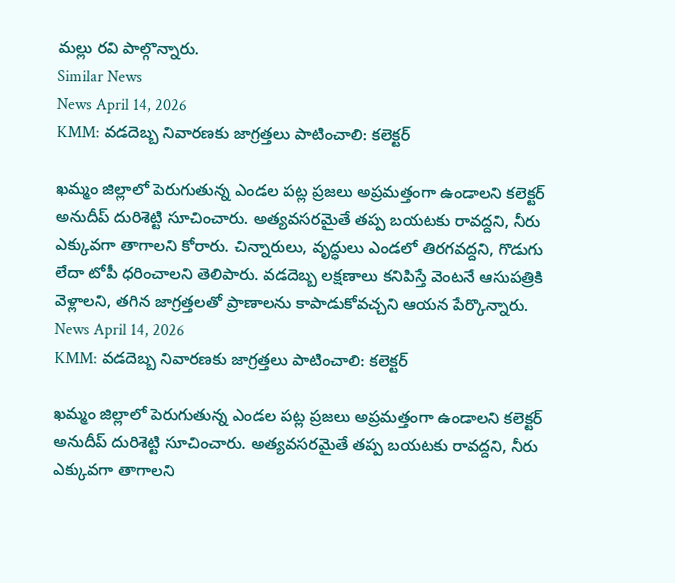మల్లు రవి పాల్గొన్నారు.
Similar News
News April 14, 2026
KMM: వడదెబ్బ నివారణకు జాగ్రత్తలు పాటించాలి: కలెక్టర్

ఖమ్మం జిల్లాలో పెరుగుతున్న ఎండల పట్ల ప్రజలు అప్రమత్తంగా ఉండాలని కలెక్టర్ అనుదీప్ దురిశెట్టి సూచించారు. అత్యవసరమైతే తప్ప బయటకు రావద్దని, నీరు ఎక్కువగా తాగాలని కోరారు. చిన్నారులు, వృద్ధులు ఎండలో తిరగవద్దని, గొడుగు లేదా టోపీ ధరించాలని తెలిపారు. వడదెబ్బ లక్షణాలు కనిపిస్తే వెంటనే ఆసుపత్రికి వెళ్లాలని, తగిన జాగ్రత్తలతో ప్రాణాలను కాపాడుకోవచ్చని ఆయన పేర్కొన్నారు.
News April 14, 2026
KMM: వడదెబ్బ నివారణకు జాగ్రత్తలు పాటించాలి: కలెక్టర్

ఖమ్మం జిల్లాలో పెరుగుతున్న ఎండల పట్ల ప్రజలు అప్రమత్తంగా ఉండాలని కలెక్టర్ అనుదీప్ దురిశెట్టి సూచించారు. అత్యవసరమైతే తప్ప బయటకు రావద్దని, నీరు ఎక్కువగా తాగాలని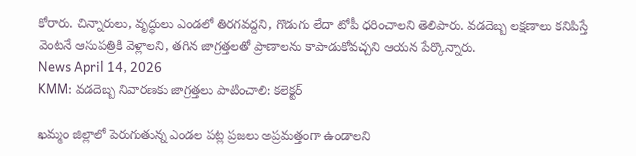కోరారు. చిన్నారులు, వృద్ధులు ఎండలో తిరగవద్దని, గొడుగు లేదా టోపీ ధరించాలని తెలిపారు. వడదెబ్బ లక్షణాలు కనిపిస్తే వెంటనే ఆసుపత్రికి వెళ్లాలని, తగిన జాగ్రత్తలతో ప్రాణాలను కాపాడుకోవచ్చని ఆయన పేర్కొన్నారు.
News April 14, 2026
KMM: వడదెబ్బ నివారణకు జాగ్రత్తలు పాటించాలి: కలెక్టర్

ఖమ్మం జిల్లాలో పెరుగుతున్న ఎండల పట్ల ప్రజలు అప్రమత్తంగా ఉండాలని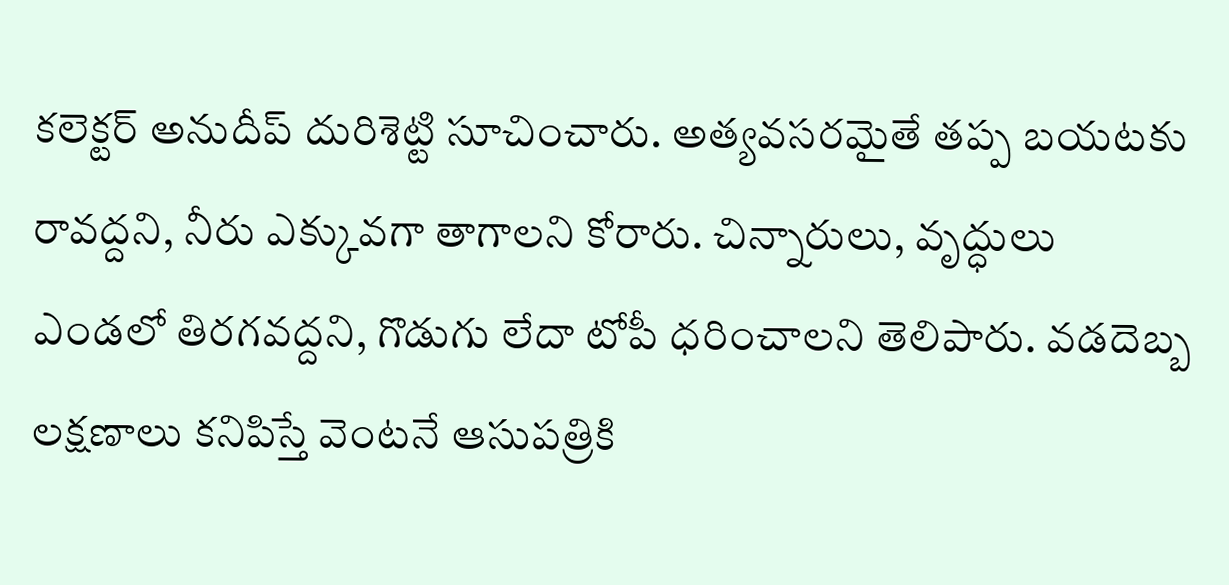కలెక్టర్ అనుదీప్ దురిశెట్టి సూచించారు. అత్యవసరమైతే తప్ప బయటకు రావద్దని, నీరు ఎక్కువగా తాగాలని కోరారు. చిన్నారులు, వృద్ధులు ఎండలో తిరగవద్దని, గొడుగు లేదా టోపీ ధరించాలని తెలిపారు. వడదెబ్బ లక్షణాలు కనిపిస్తే వెంటనే ఆసుపత్రికి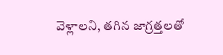వెళ్లాలని, తగిన జాగ్రత్తలతో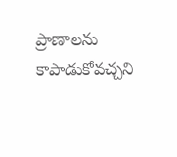ప్రాణాలను కాపాడుకోవచ్చని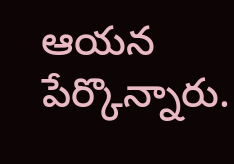ఆయన పేర్కొన్నారు.